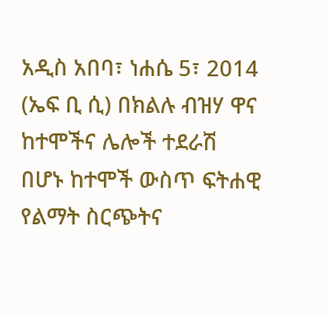አዲስ አበባ፣ ነሐሴ 5፣ 2014 (ኤፍ ቢ ሲ) በክልሉ ብዝሃ ዋና ከተሞችና ሌሎች ተደራሽ በሆኑ ከተሞች ውስጥ ፍትሐዊ የልማት ስርጭትና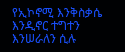የኢኮኖሚ እንቅስቃሴ እንዲኖር ተግተን እንሠራለን ሲሉ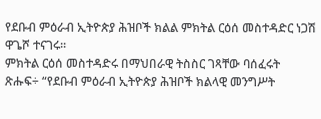የደቡብ ምዕራብ ኢትዮጵያ ሕዝቦች ክልል ምክትል ርዕሰ መስተዳድር ነጋሽ ዋጌሾ ተናገሩ፡፡
ምክትል ርዕሰ መስተዳድሩ በማህበራዊ ትስስር ገጻቸው ባሰፈሩት ጽሑፍ÷ “የደቡብ ምዕራብ ኢትዮጵያ ሕዝቦች ክልላዊ መንግሥት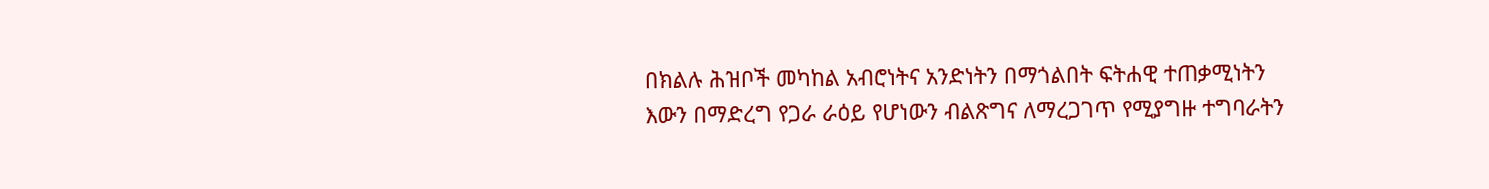በክልሉ ሕዝቦች መካከል አብሮነትና አንድነትን በማጎልበት ፍትሐዊ ተጠቃሚነትን እውን በማድረግ የጋራ ራዕይ የሆነውን ብልጽግና ለማረጋገጥ የሚያግዙ ተግባራትን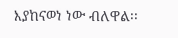እያከናወነ ነው ብለዋል፡፡